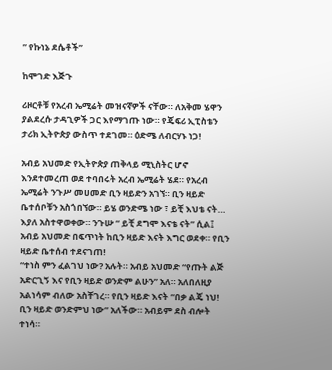” የኩነኔ ደሴቶች’’

ከሞገድ እጅጉ

ሪዞርቶቹ የአረብ ኤሚሬት መዝናኛዎች ናቸው። ለአቅመ ሄዋን ያልደረሱ ታዳጊዎች ጋር እየማገጡ ነው። የጄፍሪ ኢፒስቴን ታሪክ ኢትዮጵያ ውስጥ ተደገመ። ዕድሜ ለብርሃኑ ነጋ!

አብይ አህመድ የኢትዮጵያ ጠቅላይ ሚኒስትር ሆኖ እንደተመረጠ ወደ ተባበሩት አረብ ኤሚሬት ሄደ። የአረብ ኤሚሬት ንጉሥ መሀመድ ቢን ዛይድን አገኘ። ቢን ዛይድ ቤተሰቦቹን አስጎበኘው። ይሄ ወንድሜ ነው ፣ ይቺ እህቴ ናት… እያለ አስተዋወቀው። ንጉሡ “ ይቺ ደግሞ እናቴ ናት” ሲል፤ አብይ አህመድ በፍጥነት ከቢን ዛይድ እናት እግር ወደቀ። የቢን ዛይድ ቤተሰብ ተደናገጠ!
“ተነስ ምን ፈልገህ ነው? አሉት። አብይ አህመድ “የጡት ልጅ አድርጊኝ እና የቢን ዛይድ ወንድም ልሁን” አለ። አለበለዚያ አልነሳም ብለው አስቸገረ። የቢን ዛይድ እናት “በቃ ልጄ ነህ! ቢን ዛይድ ወንድምህ ነው” አለችው። አብይም ደስ ብሎት ተነሳ።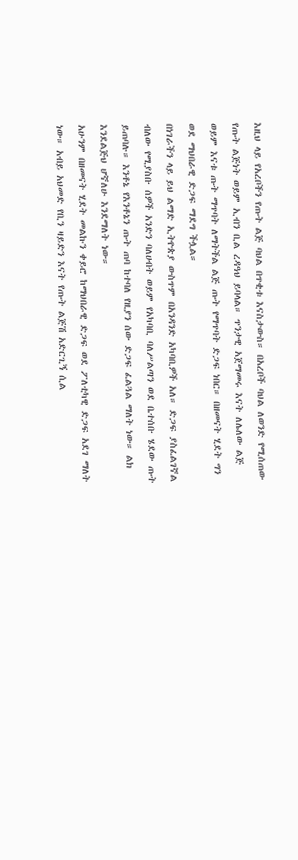እዚህ ላይ የአረቦችን የጡት ልጅ ባህል በጥቂቱ እናስታውስ። በአረቦች ባህል ለወንድ የሚሰጠው የጡት ልጅነት ወይም ኢብን ቢል ረዳዓህ ይባላል። ጥንታዊ አጀማመሩ እናት ለሌለው ልጅ ወይም እናቱ ጡት ማጥባት ለማትችል ልጅ ጡት የማጥባት ድጋፍ ነበር። በዘመናት ሂደት ግን ወደ ማህበራዊ ድጋፍ ማደግ ችሏል።
በነገራችን ላይ ይህ ልማድ ኢትዮጵያ ውስጥም በአንዳንድ አካባቢዎች አለ። ድጋፍ ያስፈልገኛል ብለው የሚያስቡ ሰዎች አንድን ባለሀብት ወይም የአካባቢ ባለሥልጣን ወደ ቤተሰቡ ሄደው ጡት ይጠባሉ። እንቶኔ የእንቶኔን ጡት ጠባ ከተባለ የዚያን ሰው ድጋፍ ፈልጓል ማለት ነው። ልክ እንደልጅህ ሆኛለሁ እንደማለት ነው።
አሁንም በዘመናት ሂደት መልኩን ቀይሮ ከማህበራዊ ድጋፍ ወደ ፖለቲካዊ ድጋፍ አደገ ማለት ነው። አብይ አህመድ የቢን ዛይድን እናት የጡት ልጅሽ አድርጊኝ ሲል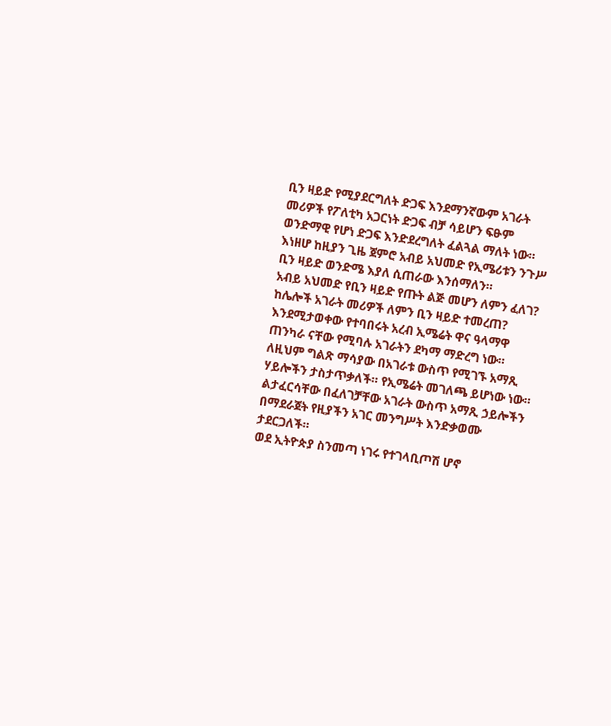ቢን ዛይድ የሚያደርግለት ድጋፍ እንደማንኛውም አገራት መሪዎች የፖለቲካ አጋርነት ድጋፍ ብቻ ሳይሆን ፍፁም ወንድማዊ የሆነ ድጋፍ እንድደረግለት ፈልጓል ማለት ነው። እነዘሆ ከዚያን ጊዜ ጀምሮ አብይ አህመድ የኢሜሪቱን ንጉሥ ቢን ዛይድ ወንድሜ እያለ ሲጠራው እንሰማለን።
አብይ አህመድ የቢን ዛይድ የጡት ልጅ መሆን ለምን ፈለገ? ከሌሎች አገራት መሪዎች ለምን ቢን ዛይድ ተመረጠ?
እንደሚታወቀው የተባበሩት አረብ ኢሜሬት ዋና ዓላማዋ ጠንካራ ናቸው የሚባሉ አገራትን ደካማ ማድረግ ነው። ለዚህም ግልጽ ማሳያው በአገራቱ ውስጥ የሚገኙ አማጺ ሃይሎችን ታስታጥቃለች። የኢሜሬት መገለጫ ይሆነው ነው። ልታፈርሳቸው በፈለገቻቸው አገራት ውስጥ አማጺ ኃይሎችን በማደራጀት የዚያችን አገር መንግሥት እንድቃወሙ ታደርጋለች።
ወደ ኢትዮጵያ ስንመጣ ነገሩ የተገላቢጦሽ ሆኖ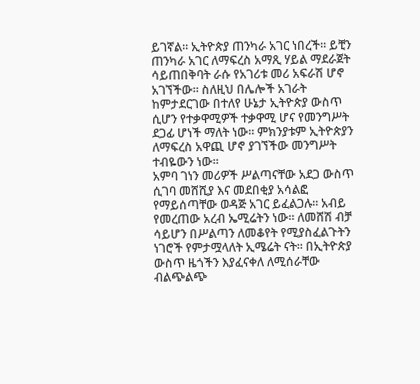ይገኛል። ኢትዮጵያ ጠንካራ አገር ነበረች። ይቺን ጠንካራ አገር ለማፍረስ አማጺ ሃይል ማደራጀት ሳይጠበቅባት ራሱ የአገሪቱ መሪ አፍራሽ ሆኖ አገኘችው። ስለዚህ በሌሎች አገራት ከምታደርገው በተለየ ሁኔታ ኢትዮጵያ ውስጥ ሲሆን የተቃዋሚዎች ተቃዋሚ ሆና የመንግሥት ደጋፊ ሆነች ማለት ነው። ምክንያቱም ኢትዮጵያን ለማፍረስ አዋጪ ሆኖ ያገኘችው መንግሥት ተብዬውን ነው።
አምባ ገነን መሪዎች ሥልጣናቸው አደጋ ውስጥ ሲገባ መሸሺያ እና መደበቂያ አሳልፎ የማይሰጣቸው ወዳጅ አገር ይፈልጋሉ። አብይ የመረጠው አረብ ኤሚሬትን ነው። ለመሸሽ ብቻ ሳይሆን በሥልጣን ለመቆየት የሚያስፈልጉትን ነገሮች የምታሟላለት ኢሜሬት ናት። በኢትዮጵያ ውስጥ ዜጎችን እያፈናቀለ ለሚሰራቸው ብልጭልጭ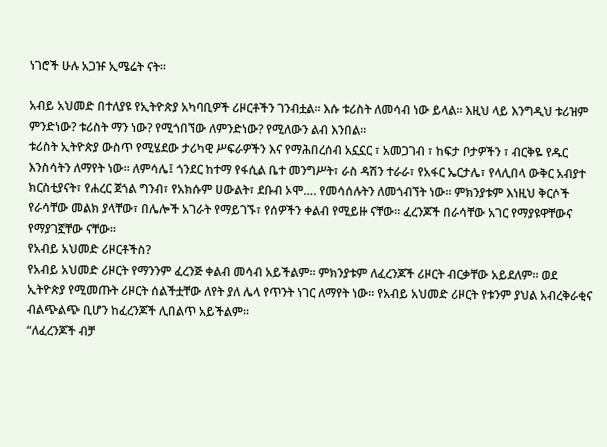ነገሮች ሁሉ አጋዡ ኢሜሬት ናት።

አብይ አህመድ በተለያዩ የኢትዮጵያ አካባቢዎች ሪዞርቶችን ገንብቷል። እሱ ቱሪስት ለመሳብ ነው ይላል። እዚህ ላይ እንግዲህ ቱሪዝም ምንድነው? ቱሪስት ማን ነው? የሚጎበኘው ለምንድነው? የሚለውን ልብ እንበል።
ቱሪስት ኢትዮጵያ ውስጥ የሚሄደው ታሪካዊ ሥፍራዎችን እና የማሕበረሰብ አኗኗር ፣ አመጋገብ ፣ ከፍታ ቦታዎችን ፣ ብርቅዬ የዱር እንስሳትን ለማየት ነው። ለምሳሌ፤ ጎንደር ከተማ የፋሲል ቤተ መንግሥት፣ ራስ ዳሽን ተራራ፣ የአፋር ኤርታሌ፣ የላሊበላ ውቅር አብያተ ክርስቲያናት፣ የሐረር ጀጎል ግንብ፣ የአክሱም ሀውልት፣ ደቡብ ኦሞ…. የመሳሰሉትን ለመጎብኘት ነው። ምክንያቱም እነዚህ ቅርሶች የራሳቸው መልክ ያላቸው፣ በሌሎች አገራት የማይገኙ፣ የሰዎችን ቀልብ የሚይዙ ናቸው። ፈረንጆች በራሳቸው አገር የማያዩዋቸውና የማያገኟቸው ናቸው።
የአብይ አህመድ ሪዞርቶችስ?
የአብይ አህመድ ሪዞርት የማንንም ፈረንጅ ቀልብ መሳብ አይችልም። ምክንያቱም ለፈረንጆች ሪዞርት ብርቃቸው አይደለም። ወደ ኢትዮጵያ የሚመጡት ሪዞርት ሰልችቷቸው ለየት ያለ ሌላ የጥንት ነገር ለማየት ነው። የአብይ አህመድ ሪዞርት የቱንም ያህል አብረቅራቂና ብልጭልጭ ቢሆን ከፈረንጆች ሊበልጥ አይችልም።
“ለፈረንጆች ብቻ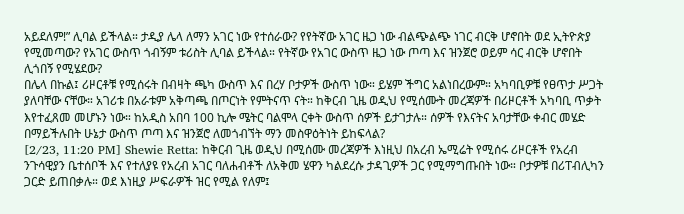አይደለም!” ሊባል ይችላል። ታዲያ ሌላ ለማን አገር ነው የተሰራው? የየትኛው አገር ዜጋ ነው ብልጭልጭ ነገር ብርቅ ሆኖበት ወደ ኢትዮጵያ የሚመጣው? የአገር ውስጥ ጎብኝም ቱሪስት ሊባል ይችላል። የትኛው የአገር ውስጥ ዜጋ ነው ጦጣ እና ዝንጀሮ ወይም ሳር ብርቅ ሆኖበት ሊጎበኝ የሚሄደው?
በሌላ በኩል፤ ሪዞርቶቹ የሚሰሩት በብዛት ጫካ ውስጥ እና በረሃ ቦታዎች ውስጥ ነው። ይሄም ችግር አልነበረውም። አካባቢዎቹ የፀጥታ ሥጋት ያለባቸው ናቸው። አገሪቱ በአራቱም አቅጣጫ በጦርነት የምትናጥ ናት። ከቅርብ ጊዜ ወዲህ የሚሰሙት መረጃዎች በሪዞርቶች አካባቢ ጥቃት እየተፈጸመ መሆኑን ነው። ከአዲስ አበባ 100 ኪሎ ሜትር ባልሞላ ርቀት ውስጥ ሰዎች ይታገታሉ። ሰዎች የእናትና አባታቸው ቀብር መሄድ በማይችሉበት ሁኔታ ውስጥ ጦጣ እና ዝንጀሮ ለመጎብኘት ማን መስዋዕትነት ይከፍላል?
[2/23, 11:20 PM] Shewie Retta: ከቅርብ ጊዜ ወዲህ በሚሰሙ መረጃዎች እነዚህ በአረብ ኤሚሬት የሚሰሩ ሪዞርቶች የአረብ ንጉሳዊያን ቤተሰቦች እና የተለያዩ የአረብ አገር ባለሐብቶች ለአቅመ ሄዋን ካልደረሱ ታዳጊዎች ጋር የሚማግጡበት ነው። ቦታዎቹ በሪፐብሊካን ጋርድ ይጠበቃሉ። ወደ እነዚያ ሥፍራዎች ዝር የሚል የለም፤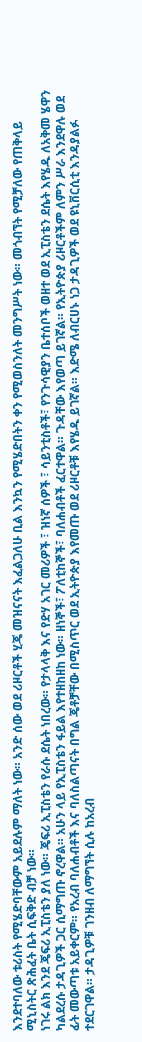እንደተባለው ቱሪስት የሚሄድባቸውም አይደሉም ማለት ነው። አንድ ሰው ወደ ሪዞርቶች ሂጄ መዝናናት እፈልጋለሁ ቢል እንኳን የሚሄድበትን ቀን የሚወስንለት መንግሥት ነው። መጎብኘት የሚቻለው የጠቅላይ ሚኒስትር ጽሕፈት ቤት ሲፍቅድ ብቻ ነው።
ነገሩ ልክ እንደ ጄፍሪ ኢፒስቴን ያለ ነው። ጄፍሪ ኢፒስቴን የራሱ ደሴት ነበረው። የታላላቅ እና የድሃ አገር መሪዎች ፣ ዝነኛ ሰዎች ፣ ሳይንቲስቶች፣ የንጉሳዊያን ቤተሰቦች ወዘተ ወደ ኢፒስቴን ደሴት እየሄዱ ለአቅመ ሄዋን ካልደረሱ ታዳጊዎች ጋር ሲማግጡ ኖረዋል። አሁን ላይ የኢፒስቴን ፋይል እየተዘከዘከ ነው። ዘነኞች፣ ፖለቲከኞች፣ ባለሐብቶች ፈርተዋል። ጉዳቸው እየወጣ ይገኛል። የኢትዮጵያ ሪዞርቶችም ለምን ሥራ እንደዋሉ ወደ ፊት መውጣቱ አይቀርም። የአረብ ባለሐብቶች እና ባለስልጣናት በግል ጄቶቻቸው በሚስጥር ወደ ኢትዮጵያ እየመጡ ወደ ሪዞርቶቹ እየሄዱ ይገኛል። እድሜ ለብርሀኑ ነጋ ታዳጊዎች ወደ ዩኒቨርሲቲ እንዳያልፉ ተደርገዋል። ታዳጊዎቹ ገንዘብ ለማግኘት ሲሉ ከአረብ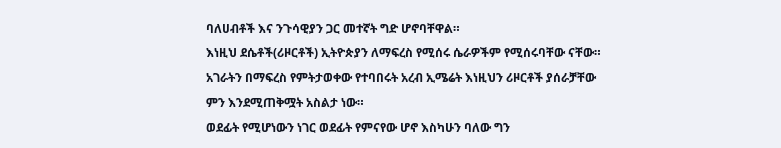ባለሀብቶች እና ንጉሳዊያን ጋር መተኛት ግድ ሆኖባቸዋል።
እነዚህ ደሴቶች(ሪዞርቶች) ኢትዮጵያን ለማፍረስ የሚሰሩ ሴራዎችም የሚሰሩባቸው ናቸው። አገራትን በማፍረስ የምትታወቀው የተባበሩት አረብ ኢሜሬት እነዚህን ሪዞርቶች ያሰራቻቸው ምን እንደሚጠቅሟት አስልታ ነው።
ወደፊት የሚሆነውን ነገር ወደፊት የምናየው ሆኖ እስካሁን ባለው ግን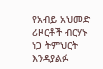የአብይ አህመድ ሪዞርቶች ብርሃኑ ነጋ ትምህርት እንዳያልፉ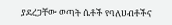ያደረጋቸው ወጣት ሴቶች የባለሀብቶችና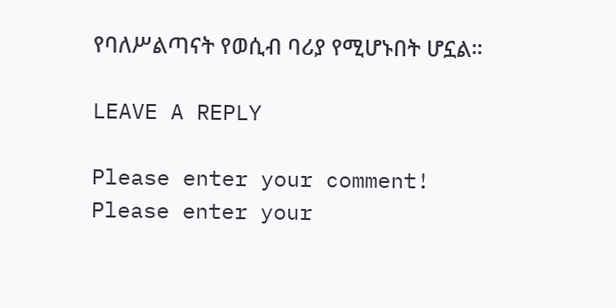የባለሥልጣናት የወሲብ ባሪያ የሚሆኑበት ሆኗል።

LEAVE A REPLY

Please enter your comment!
Please enter your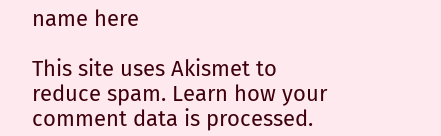name here

This site uses Akismet to reduce spam. Learn how your comment data is processed.